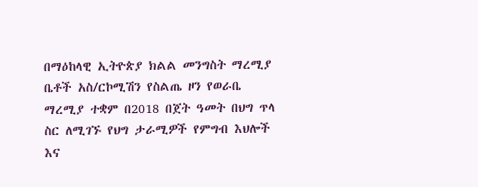በማዕከላዊ ኢትዮጵያ ክልል መንግስት ማረሚያ ቤቶች አስ/ርኮሚሽን የስልጤ ዞን የወራቤ ማረሚያ ተቋም በ2018 በጀት ዓመት በህግ ጥላ ስር ለሚገኙ የህግ ታራሚዎች የምግብ እህሎች እና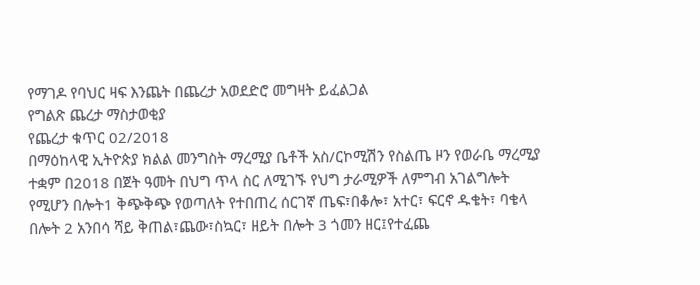የማገዶ የባህር ዛፍ እንጨት በጨረታ አወደድሮ መግዛት ይፈልጋል
የግልጽ ጨረታ ማስታወቂያ
የጨረታ ቁጥር 02/2018
በማዕከላዊ ኢትዮጵያ ክልል መንግስት ማረሚያ ቤቶች አስ/ርኮሚሽን የስልጤ ዞን የወራቤ ማረሚያ ተቋም በ2018 በጀት ዓመት በህግ ጥላ ስር ለሚገኙ የህግ ታራሚዎች ለምግብ አገልግሎት የሚሆን በሎት1 ቅጭቅጭ የወጣለት የተበጠረ ሰርገኛ ጤፍ፣በቆሎ፣ አተር፣ ፍርኖ ዱቄት፣ ባቄላ በሎት 2 አንበሳ ሻይ ቅጠል፣ጨው፣ስኳር፣ ዘይት በሎት 3 ጎመን ዘር፤የተፈጨ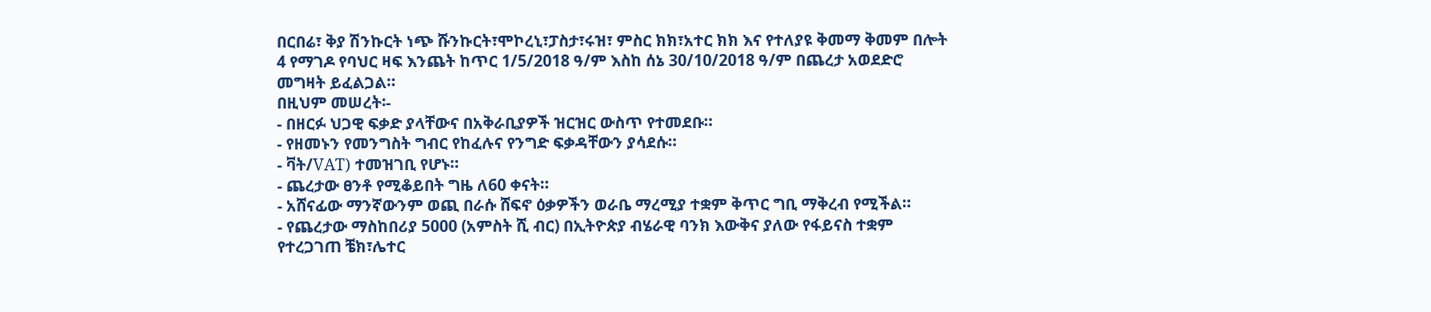በርበሬ፣ ቅያ ሽንኩርት ነጭ ሹንኩርት፣ሞኮረኒ፣ፓስታ፣ሩዝ፣ ምስር ክክ፣አተር ክክ እና የተለያዩ ቅመማ ቅመም በሎት 4 የማገዶ የባህር ዛፍ እንጨት ከጥር 1/5/2018 ዓ/ም እስከ ሰኔ 30/10/2018 ዓ/ም በጨረታ አወደድሮ መግዛት ይፈልጋል።
በዚህም መሠረት፡-
- በዘርፉ ህጋዊ ፍቃድ ያላቸውና በአቅራቢያዎች ዝርዝር ውስጥ የተመደቡ።
- የዘመኑን የመንግስት ግብር የከፈሉና የንግድ ፍቃዳቸውን ያሳደሱ።
- ቫት/VAT) ተመዝገቢ የሆኑ።
- ጨረታው ፀንቶ የሚቆይበት ግዜ ለ60 ቀናት።
- አሸናፊው ማንኛውንም ወጪ በራሱ ሸፍኖ ዕቃዎችን ወራቤ ማረሚያ ተቋም ቅጥር ግቢ ማቅረብ የሚችል።
- የጨረታው ማስከበሪያ 5000 (አምስት ሺ ብር) በኢትዮጵያ ብሄራዊ ባንክ እውቅና ያለው የፋይናስ ተቋም የተረጋገጠ ቼክ፣ሌተር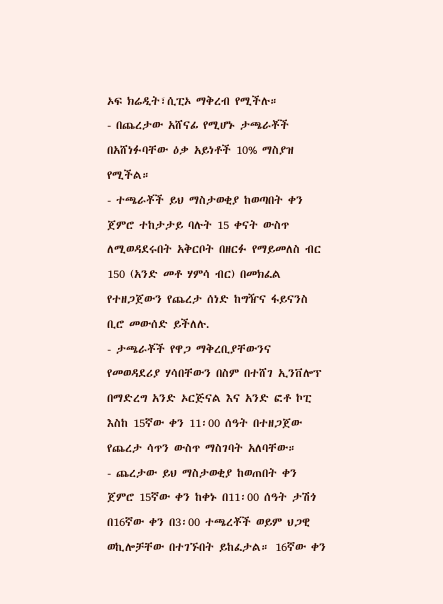ኦፍ ክሬዲት፣ሲፒኦ ማቅረብ የሚችሉ።
- በጨረታው አሸናፊ የሚሆኑ ታጫራቾች በአሸነፉባቸው ዕቃ አይነቶች 10% ማስያዝ የሚችል።
- ተጫራቾች ይህ ማስታወቂያ ከወጣበት ቀን ጀምሮ ተከታታይ ባሉት 15 ቀናት ውስጥ ለሚወዳደሩበት አቅርቦት በዘርፉ የማይመለስ ብር 150 (አንድ መቶ ሃምሳ ብር) በመክፈል የተዘጋጀውን የጨረታ ሰነድ ከግዥና ፋይናንስ ቢሮ መውሰድ ይችለሉ.
- ታጫራቾች የዋጋ ማቅረቢያቸውንና የመወዳደሪያ ሃሳበቸውን በስም በተሸገ ኢንቨሎፕ በማድረግ አንድ ኦርጅናል እና አንድ ፎቶ ኮፒ እስከ 15ኛው ቀን 11፡00 ሰዓት በተዘጋጀው የጨረታ ሳጥን ውስጥ ማስገባት አለባቸው።
- ጨረታው ይህ ማስታወቂያ ከወጠበት ቀን ጀምሮ 15ኛው ቀን ከቀኑ በ11፡00 ሰዓት ታሽጎ በ16ኛው ቀን በ3፡00 ተጫረቾች ወይም ህጋዊ ወኪሎቻቸው በተገኙበት ይከፈታል። 16ኛው ቀን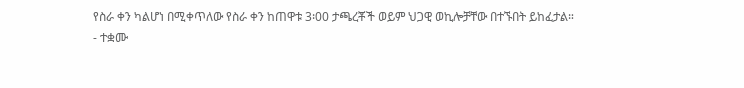የስራ ቀን ካልሆነ በሚቀጥለው የስራ ቀን ከጠዋቱ 3፡00 ታጫረቾች ወይም ህጋዊ ወኪሎቻቸው በተኙበት ይከፈታል።
- ተቋሙ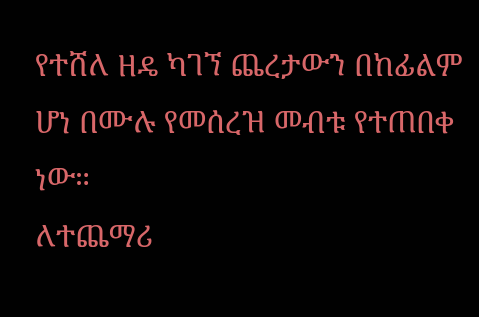የተሸለ ዘዴ ካገኘ ጨረታውን በከፊልም ሆነ በሙሉ የመሰረዝ መብቱ የተጠበቀ ነው።
ለተጨማሪ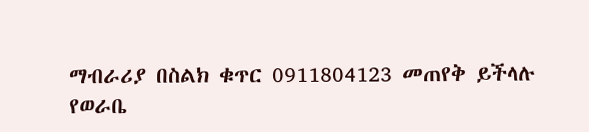ማብራሪያ በስልክ ቁጥር 0911804123 መጠየቅ ይችላሉ
የወራቤ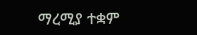ማረሚያ ተቋም